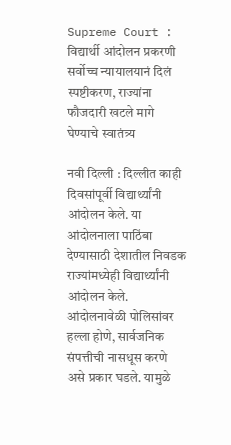Supreme Court : विद्यार्थी आंदोलन प्रकरणी सर्वोच्च न्यायालयानं दिलं स्पष्टीकरण, राज्यांना फौजदारी खटले मागे घेण्याचे स्वातंत्र्य

नवी दिल्ली : दिल्लीत काही दिवसांपूर्वी विद्यार्थ्यांनी आंदोलन केले. या आंदोलनाला पाठिंबा देण्यासाठी देशातील निवडक राज्यांमध्येही विद्यार्थ्यांनी आंदोलन केले. आंदोलनावेळी पोलिसांवर हल्ला होणे, सार्वजनिक संपत्तीची नासधूस करणे असे प्रकार घडले. यामुळे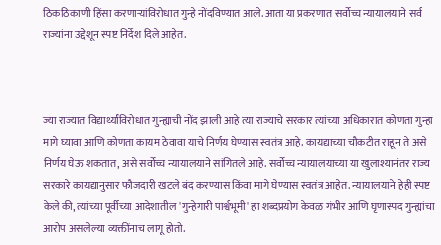ठिकठिकाणी हिंसा करणाऱ्यांविरोधात गुन्हे नोंदविण्यात आले. आता या प्रकरणात सर्वोच्च न्यायालयाने सर्व राज्यांना उद्देशून स्पष्ट निर्देश दिले आहेत.



ज्या राज्यात विद्यार्थ्यांविरोधात गुन्ह्याची नोंद झाली आहे त्या राज्याचे सरकार त्यांच्या अधिकारात कोणता गुन्हा मागे घ्यावा आणि कोणता कायम ठेवावा याचे निर्णय घेण्यास स्वतंत्र आहे. कायद्याच्या चौकटीत राहून ते असे निर्णय घेऊ शकतात, असे सर्वोच्च न्यायालयाने सांगितले आहे. सर्वोच्च न्यायालयाच्या या खुलाश्यानंतर राज्य सरकारे कायद्यानुसार फौजदारी खटले बंद करण्यास किंवा मागे घेण्यास स्वतंत्र आहेत. न्यायालयाने हेही स्पष्ट केले की, त्यांच्या पूर्वीच्या आदेशातील 'गुन्हेगारी पार्श्वभूमी' हा शब्दप्रयोग केवळ गंभीर आणि घृणास्पद गुन्ह्यांचा आरोप असलेल्या व्यक्तींनाच लागू होतो.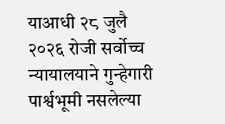याआधी २८ जुलै २०२६ रोजी सर्वोच्च न्यायालयाने गुन्हेगारी पार्श्वभूमी नसलेल्या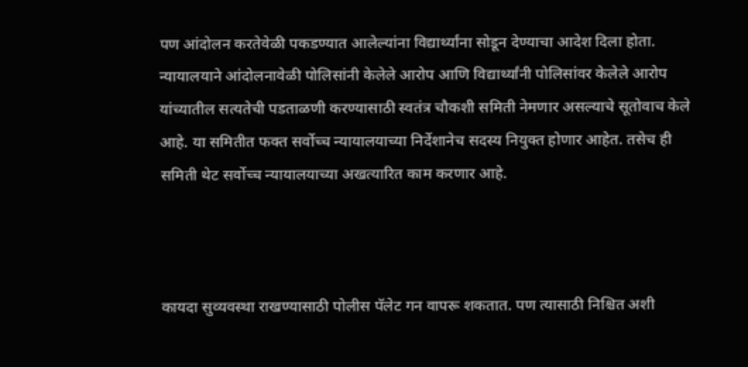पण आंदोलन करतेवेळी पकडण्यात आलेल्यांना विद्यार्थ्यांना सोडून देण्याचा आदेश दिला होता. न्यायालयाने आंदोलनावेळी पोलिसांनी केलेले आरोप आणि विद्यार्थ्यांनी पोलिसांवर केलेले आरोप यांच्यातील सत्यतेची पडताळणी करण्यासाठी स्वतंत्र चौकशी समिती नेमणार असल्याचे सूतोवाच केले आहे. या समितीत फक्त सर्वोच्च न्यायालयाच्या निर्देशानेच सदस्य नियुक्त होणार आहेत. तसेच ही समिती थेट सर्वोच्च न्यायालयाच्या अखत्यारित काम करणार आहे.



कायदा सुव्यवस्था राखण्यासाठी पोलीस पॅलेट गन वापरू शकतात. पण त्यासाठी निश्चित अशी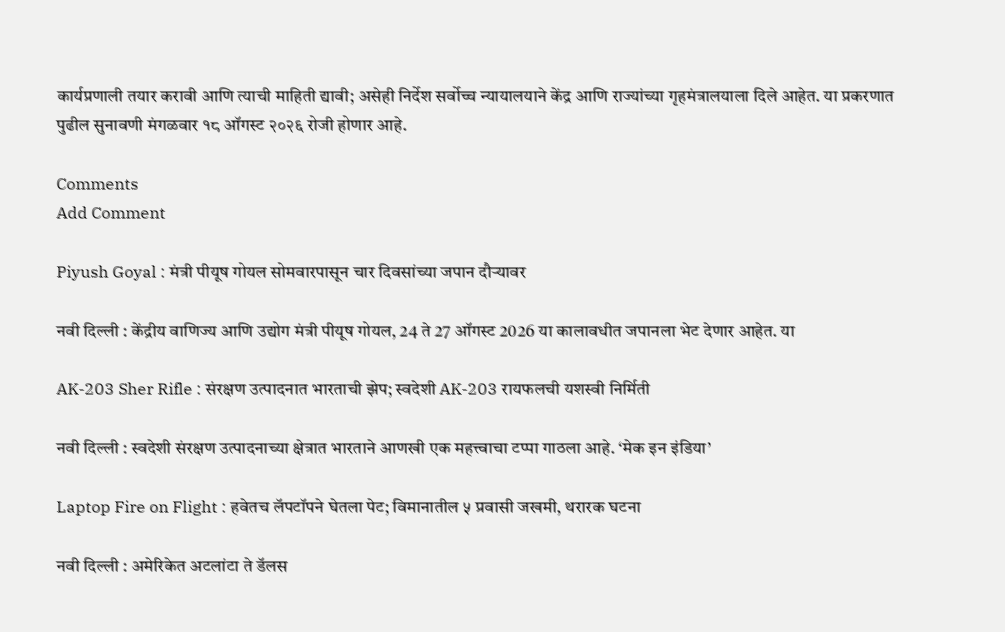कार्यप्रणाली तयार करावी आणि त्याची माहिती द्यावी; असेही निर्देश सर्वोच्च न्यायालयाने केंद्र आणि राज्यांच्या गृहमंत्रालयाला दिले आहेत. या प्रकरणात पुढील सुनावणी मंगळवार १८ ऑगस्ट २०२६ रोजी होणार आहे.

Comments
Add Comment

Piyush Goyal : मंत्री पीयूष गोयल सोमवारपासून चार दिवसांच्या जपान दौऱ्यावर

नवी दिल्ली : केंद्रीय वाणिज्य आणि उद्योग मंत्री पीयूष गोयल, 24 ते 27 ऑगस्ट 2026 या कालावधीत जपानला भेट देणार आहेत. या

AK-203 Sher Rifle : संरक्षण उत्पादनात भारताची झेप; स्वदेशी AK-203 रायफलची यशस्वी निर्मिती

नवी दिल्ली : स्वदेशी संरक्षण उत्पादनाच्या क्षेत्रात भारताने आणखी एक महत्त्वाचा टप्पा गाठला आहे. ‘मेक इन इंडिया’

Laptop Fire on Flight : हवेतच लॅपटॉपने घेतला पेट; विमानातील ५ प्रवासी जखमी, थरारक घटना

नवी दिल्ली : अमेरिकेत अटलांटा ते डॅलस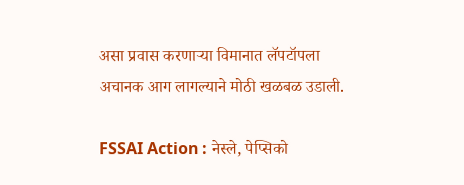असा प्रवास करणाऱ्या विमानात लॅपटॉपला अचानक आग लागल्याने मोठी खळबळ उडाली.

FSSAI Action : नेस्ले, पेप्सिको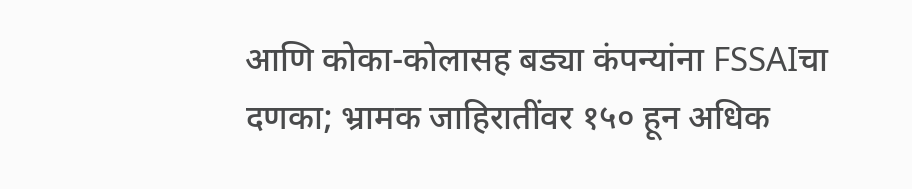आणि कोका-कोलासह बड्या कंपन्यांना FSSAIचा दणका; भ्रामक जाहिरातींवर १५० हून अधिक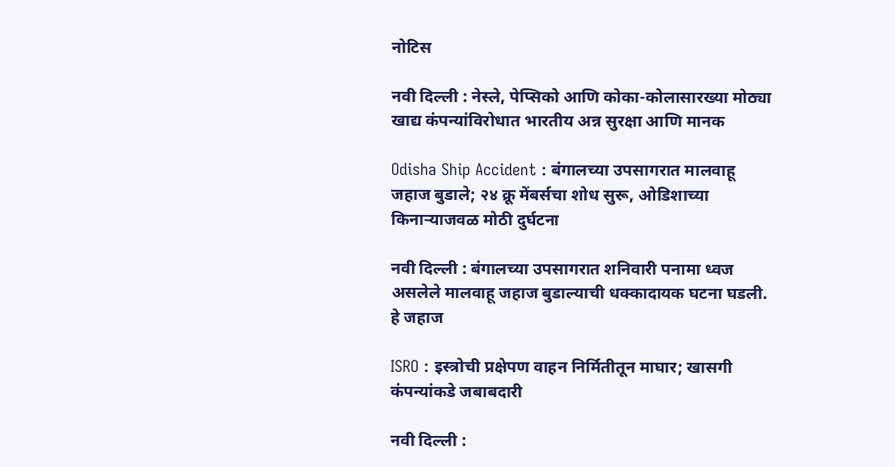नोटिस

नवी दिल्ली : नेस्ले, पेप्सिको आणि कोका-कोलासारख्या मोठ्या खाद्य कंपन्यांविरोधात भारतीय अन्न सुरक्षा आणि मानक

Odisha Ship Accident : बंगालच्या उपसागरात मालवाहू जहाज बुडाले; २४ क्रू मेंबर्सचा शोध सुरू, ओडिशाच्या किनाऱ्याजवळ मोठी दुर्घटना

नवी दिल्ली : बंगालच्या उपसागरात शनिवारी पनामा ध्वज असलेले मालवाहू जहाज बुडाल्याची धक्कादायक घटना घडली. हे जहाज

ISRO : इस्त्रोची प्रक्षेपण वाहन निर्मितीतून माघार; खासगी कंपन्यांकडे जबाबदारी

नवी दिल्ली :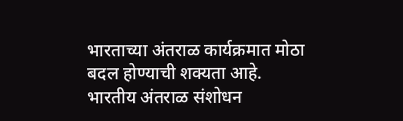भारताच्या अंतराळ कार्यक्रमात मोठा बदल होण्याची शक्यता आहे. भारतीय अंतराळ संशोधन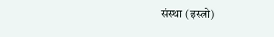संस्था (इस्त्रो)